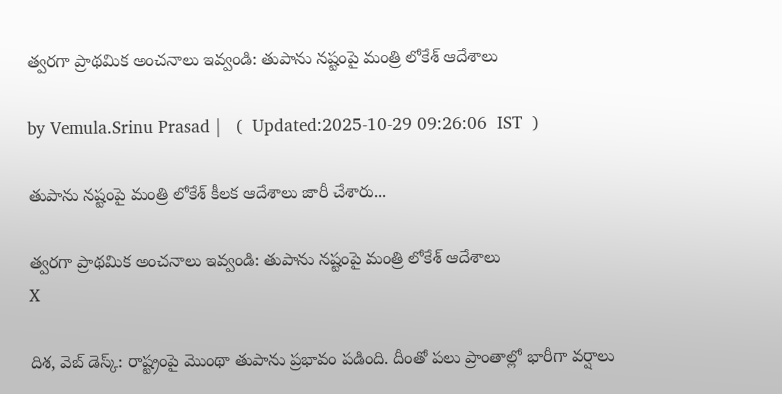త్వరగా ప్రాథమిక అంచనాలు ఇవ్వండి: తుపాను నష్టంపై మంత్రి లోకేశ్ ఆదేశాలు

by Vemula.Srinu Prasad |   (  Updated:2025-10-29 09:26:06  IST  )

తుపాను నష్టంపై మంత్రి లోకేశ్ కీలక ఆదేశాలు జారీ చేశారు...

త్వరగా ప్రాథమిక అంచనాలు ఇవ్వండి: తుపాను నష్టంపై మంత్రి లోకేశ్ ఆదేశాలు
X

దిశ, వెబ్ డెస్క్: రాష్ట్రంపై మొంథా తుపాను ప్రభావం పడింది. దీంతో పలు ప్రాంతాల్లో భారీగా వర్షాలు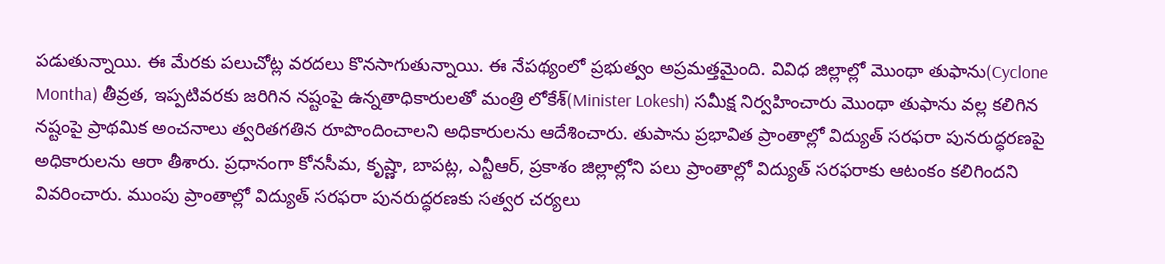పడుతున్నాయి. ఈ మేరకు పలుచోట్ల వరదలు కొనసాగుతున్నాయి. ఈ నేపథ్యంలో ప్రభుత్వం అప్రమత్తమైంది. వివిధ జిల్లాల్లో మొంథా తుఫాను(Cyclone Montha) తీవ్రత, ఇప్పటివరకు జరిగిన నష్టంపై ఉన్నతాధికారులతో మంత్రి లోకేశ్(Minister Lokesh) సమీక్ష నిర్వహించారు మొంథా తుఫాను వల్ల కలిగిన నష్టంపై ప్రాథమిక అంచనాలు త్వరితగతిన రూపొందించాలని అధికారులను ఆదేశించారు. తుపాను ప్రభావిత ప్రాంతాల్లో విద్యుత్ సరఫరా పునరుద్ధరణపై అధికారులను ఆరా తీశారు. ప్రధానంగా కోనసీమ, కృష్ణా, బాపట్ల, ఎన్టీఆర్, ప్రకాశం జిల్లాల్లోని పలు ప్రాంతాల్లో విద్యుత్ సరఫరాకు ఆటంకం కలిగిందని వివరించారు. ముంపు ప్రాంతాల్లో విద్యుత్ సరఫరా పునరుద్ధరణకు సత్వర చర్యలు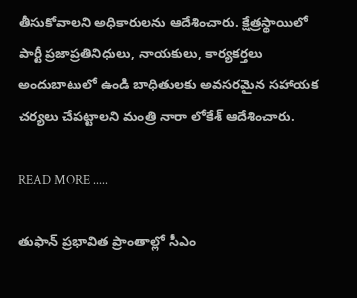తీసుకోవాలని అధికారులను ఆదేశించారు. క్షేత్రస్థాయిలో పార్టీ ప్రజాప్రతినిధులు, నాయకులు, కార్యకర్తలు అందుబాటులో ఉండి బాధితులకు అవసరమైన సహాయక చర్యలు చేపట్టాలని మంత్రి నారా లోకేశ్ ఆదేశించారు.

READ MORE .....

తుఫాన్ ప్రభావిత ప్రాంతాల్లో సీఎం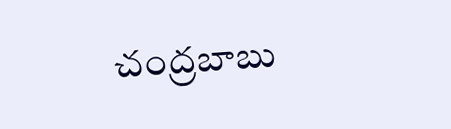చంద్రబాబు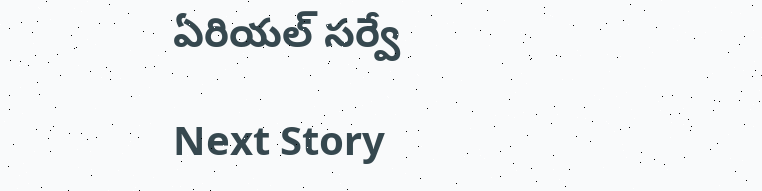ఏరియల్ సర్వే

Next Story